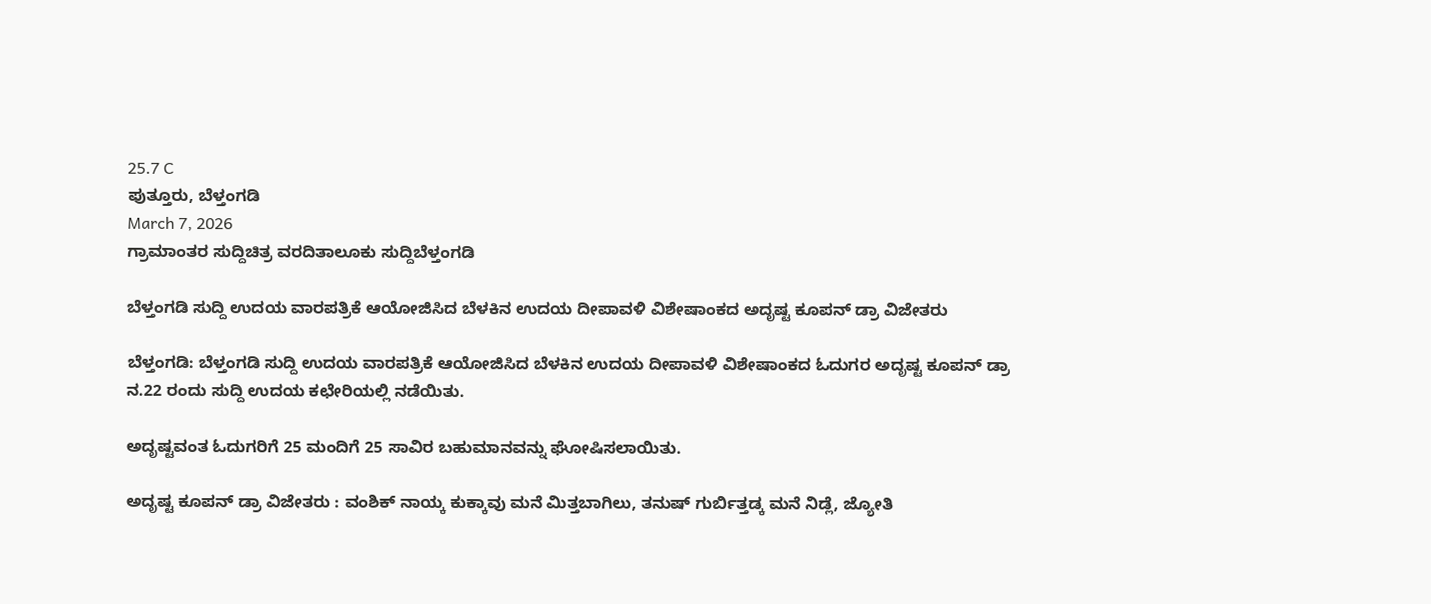25.7 C
ಪುತ್ತೂರು, ಬೆಳ್ತಂಗಡಿ
March 7, 2026
ಗ್ರಾಮಾಂತರ ಸುದ್ದಿಚಿತ್ರ ವರದಿತಾಲೂಕು ಸುದ್ದಿಬೆಳ್ತಂಗಡಿ

ಬೆಳ್ತಂಗಡಿ ಸುದ್ದಿ ಉದಯ ವಾರಪತ್ರಿಕೆ ಆಯೋಜಿಸಿದ ಬೆಳಕಿನ ಉದಯ ದೀಪಾವಳಿ ವಿಶೇಷಾಂಕದ ಅದೃಷ್ಟ ಕೂಪನ್ ಡ್ರಾ ವಿಜೇತರು

ಬೆಳ್ತಂಗಡಿ: ಬೆಳ್ತಂಗಡಿ ಸುದ್ದಿ ಉದಯ ವಾರಪತ್ರಿಕೆ ಆಯೋಜಿಸಿದ ಬೆಳಕಿನ ಉದಯ ದೀಪಾವಳಿ ವಿಶೇಷಾಂಕದ ಓದುಗರ ಅದೃಷ್ಟ ಕೂಪನ್ ಡ್ರಾ ನ.22 ರಂದು ಸುದ್ದಿ ಉದಯ ಕಛೇರಿಯಲ್ಲಿ ನಡೆಯಿತು.

ಅದೃಷ್ಟವಂತ ಓದುಗರಿಗೆ 25 ಮಂದಿಗೆ 25 ಸಾವಿರ ಬಹುಮಾನವನ್ನು ಘೋಷಿಸಲಾಯಿತು.

ಅದೃಷ್ಟ ಕೂಪನ್ ಡ್ರಾ ವಿಜೇತರು : ವಂಶಿಕ್ ನಾಯ್ಕ ಕುಕ್ಕಾವು ಮನೆ ಮಿತ್ತಬಾಗಿಲು, ತನುಷ್ ಗುರ್ಬಿತ್ತಡ್ಕ ಮನೆ ನಿಡ್ಲೆ, ಜ್ಯೋತಿ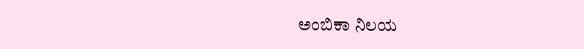ಅಂಬಿಕಾ ನಿಲಯ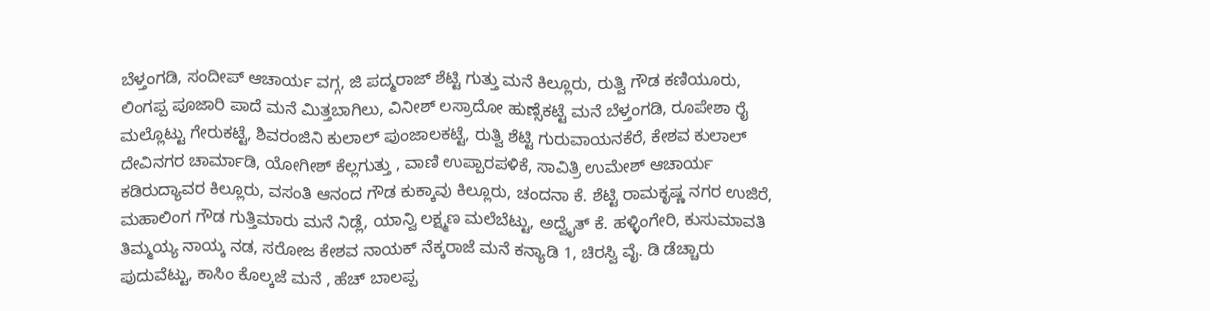ಬೆಳ್ತಂಗಡಿ, ಸಂದೀಪ್ ಆಚಾರ್ಯ ವಗ್ಗ, ಜಿ ಪದ್ಮರಾಜ್ ಶೆಟ್ಟಿ ಗುತ್ತು ಮನೆ ಕಿಲ್ಲೂರು, ರುತ್ವಿ ಗೌಡ ಕಣಿಯೂರು, ಲಿಂಗಪ್ಪ ಪೂಜಾರಿ ಪಾದೆ ಮನೆ ಮಿತ್ತಬಾಗಿಲು, ವಿನೀಶ್ ಲಸ್ರಾದೋ ಹುಣ್ಸೆಕಟ್ಟೆ ಮನೆ ಬೆಳ್ತಂಗಡಿ, ರೂಪೇಶಾ ರೈ ಮಲ್ಲೊಟ್ಟು ಗೇರುಕಟ್ಟೆ, ಶಿವರಂಜಿನಿ ಕುಲಾಲ್ ಪುಂಜಾಲಕಟ್ಟೆ, ರುತ್ವಿ ಶೆಟ್ಟಿ ಗುರುವಾಯನಕೆರೆ, ಕೇಶವ ಕುಲಾಲ್ ದೇವಿನಗರ ಚಾರ್ಮಾಡಿ, ಯೋಗೀಶ್ ಕೆಲ್ಲಗುತ್ತು , ವಾಣಿ ಉಪ್ಪಾರಪಳಿಕೆ, ಸಾವಿತ್ರಿ ಉಮೇಶ್ ಆಚಾರ್ಯ ಕಡಿರುದ್ಯಾವರ ಕಿಲ್ಲೂರು, ವಸಂತಿ ಆನಂದ ಗೌಡ ಕುಕ್ಕಾವು ಕಿಲ್ಲೂರು, ಚಂದನಾ ಕೆ. ಶೆಟ್ಟಿ ರಾಮಕೃಷ್ಣ ನಗರ ಉಜಿರೆ, ಮಹಾಲಿಂಗ ಗೌಡ ಗುತ್ತಿಮಾರು ಮನೆ ನಿಡ್ಲೆ, ಯಾನ್ವಿ ಲಕ್ಷ್ಮಣ ಮಲೆಬೆಟ್ಟು, ಅದ್ವೈತ್ ಕೆ. ಹಳ್ಳಿಂಗೇರಿ, ಕುಸುಮಾವತಿ ತಿಮ್ಮಯ್ಯ ನಾಯ್ಕ ನಡ, ಸರೋಜ ಕೇಶವ ನಾಯಕ್ ನೆಕ್ಕರಾಜೆ ಮನೆ ಕನ್ಯಾಡಿ 1, ಚಿರಸ್ವಿ ವೈ. ಡಿ ಡೆಚ್ಚಾರು ಪುದುವೆಟ್ಟು, ಕಾಸಿಂ ಕೊಲ್ಕಜೆ ಮನೆ , ಹೆಚ್ ಬಾಲಪ್ಪ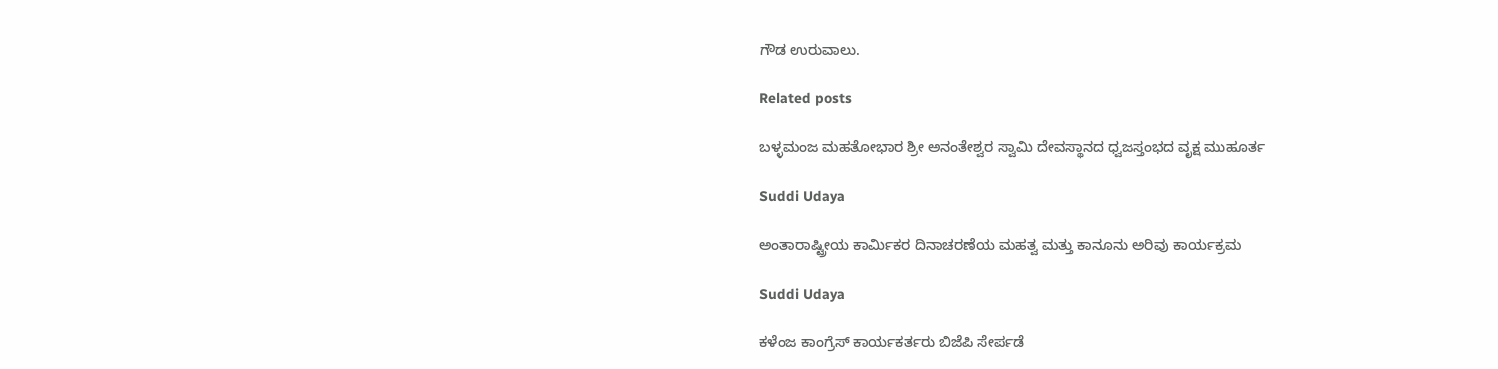ಗೌಡ ಉರುವಾಲು.

Related posts

ಬಳ್ಳಮಂಜ ಮಹತೋಭಾರ ಶ್ರೀ ಅನಂತೇಶ್ವರ ಸ್ವಾಮಿ ದೇವಸ್ಥಾನದ ಧ್ವಜಸ್ತಂಭದ ವೃಕ್ಷ ಮುಹೂರ್ತ

Suddi Udaya

ಅಂತಾರಾಷ್ಟ್ರೀಯ ಕಾರ್ಮಿಕರ ದಿನಾಚರಣೆಯ ಮಹತ್ವ ಮತ್ತು ಕಾನೂನು ಅರಿವು ಕಾರ್ಯಕ್ರಮ

Suddi Udaya

ಕಳೆಂಜ ಕಾಂಗ್ರೆಸ್ ಕಾರ್ಯಕರ್ತರು ಬಿಜೆಪಿ ಸೇರ್ಪಡೆ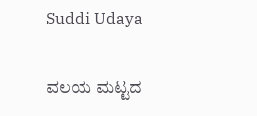Suddi Udaya

ವಲಯ ಮಟ್ಟದ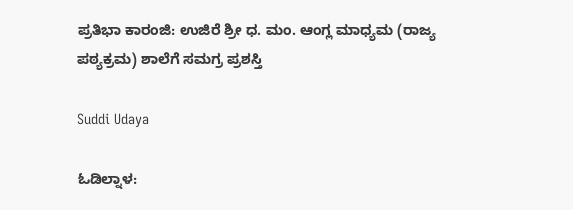ಪ್ರತಿಭಾ ಕಾರಂಜಿ: ಉಜಿರೆ ಶ್ರೀ ಧ. ಮಂ. ಆಂಗ್ಲ ಮಾಧ್ಯಮ (ರಾಜ್ಯ ಪಠ್ಯಕ್ರಮ) ಶಾಲೆಗೆ ಸಮಗ್ರ ಪ್ರಶಸ್ತಿ

Suddi Udaya

ಓಡಿಲ್ನಾಳ: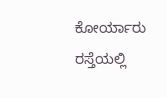ಕೋರ್ಯಾರು ರಸ್ತೆಯಲ್ಲಿ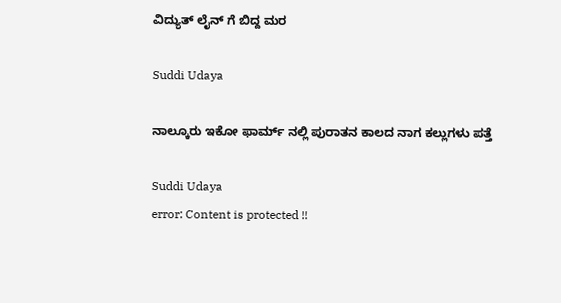ವಿದ್ಯುತ್ ಲೈನ್ ಗೆ ಬಿದ್ದ ಮರ

Suddi Udaya

ನಾಲ್ಕೂರು ಇಕೋ ಫಾರ್ಮ್ ನಲ್ಲಿ ಪುರಾತನ ಕಾಲದ ನಾಗ ಕಲ್ಲುಗಳು ಪತ್ತೆ

Suddi Udaya
error: Content is protected !!